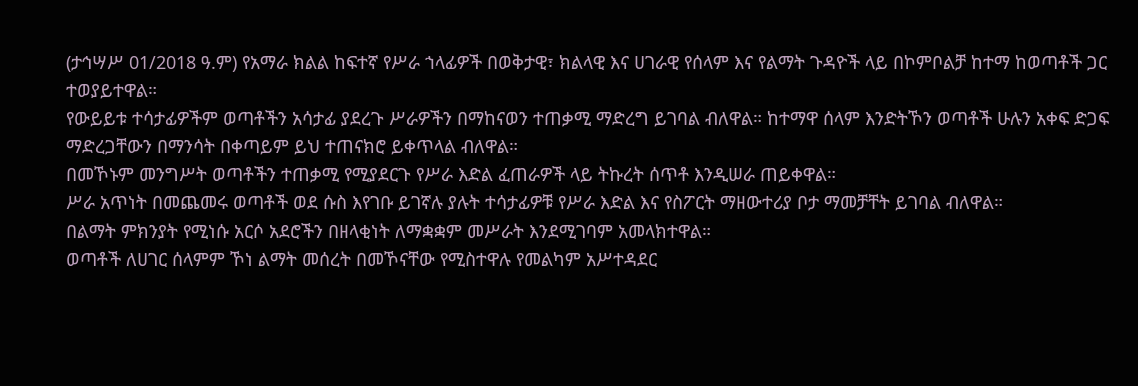(ታኅሣሥ 01/2018 ዓ.ም) የአማራ ክልል ከፍተኛ የሥራ ኀላፊዎች በወቅታዊ፣ ክልላዊ እና ሀገራዊ የሰላም እና የልማት ጉዳዮች ላይ በኮምቦልቻ ከተማ ከወጣቶች ጋር ተወያይተዋል።
የውይይቱ ተሳታፊዎችም ወጣቶችን አሳታፊ ያደረጉ ሥራዎችን በማከናወን ተጠቃሚ ማድረግ ይገባል ብለዋል። ከተማዋ ሰላም እንድትኾን ወጣቶች ሁሉን አቀፍ ድጋፍ ማድረጋቸውን በማንሳት በቀጣይም ይህ ተጠናክሮ ይቀጥላል ብለዋል።
በመኾኑም መንግሥት ወጣቶችን ተጠቃሚ የሚያደርጉ የሥራ እድል ፈጠራዎች ላይ ትኩረት ሰጥቶ እንዲሠራ ጠይቀዋል።
ሥራ አጥነት በመጨመሩ ወጣቶች ወደ ሱስ እየገቡ ይገኛሉ ያሉት ተሳታፊዎቹ የሥራ እድል እና የስፖርት ማዘውተሪያ ቦታ ማመቻቸት ይገባል ብለዋል።
በልማት ምክንያት የሚነሱ አርሶ አደሮችን በዘላቂነት ለማቋቋም መሥራት እንደሚገባም አመላክተዋል።
ወጣቶች ለሀገር ሰላምም ኾነ ልማት መሰረት በመኾናቸው የሚስተዋሉ የመልካም አሥተዳደር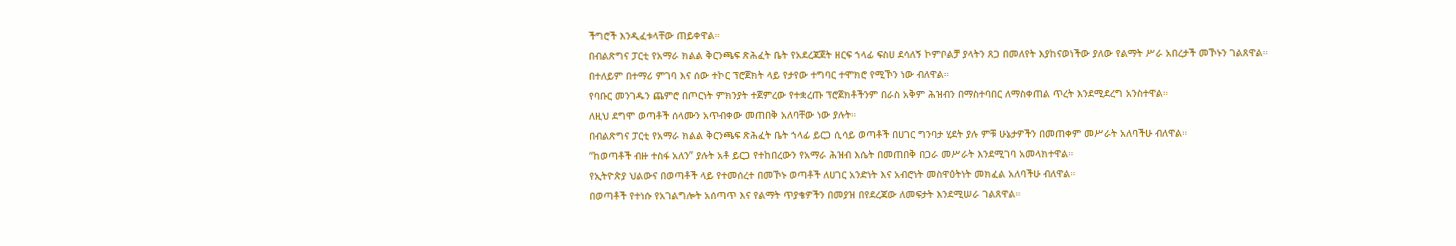ችግሮች እንዲፈቱላቸው ጠይቀዋል።
በብልጽግና ፓርቲ የአማራ ክልል ቅርንጫፍ ጽሕፈት ቤት የአደረጃጀት ዘርፍ ኀላፊ ፍስሀ ደሳለኝ ኮምቦልቻ ያላትን ጸጋ በመለየት እያከናወነችው ያለው የልማት ሥራ አበረታች መኾኑን ገልጸዋል።
በተለይም በተማሪ ምገባ እና ሰው ተኮር ፕሮጀክት ላይ የታየው ተግባር ተሞክሮ የሚኾን ነው ብለዋል።
የባቡር መንገዱን ጨምሮ በጦርነት ምክንያት ተጀምረው የተቋረጡ ፕሮጀክቶችንም በራስ አቅም ሕዝብን በማስተባበር ለማስቀጠል ጥረት እንደሚደረግ አንስተዋል።
ለዚህ ደግሞ ወጣቶች ሰላሙን አጥብቀው መጠበቅ አለባቸው ነው ያሉት።
በብልጽግና ፓርቲ የአማራ ክልል ቅርንጫፍ ጽሕፈት ቤት ኀላፊ ይርጋ ሲሳይ ወጣቶች በሀገር ግንባታ ሂደት ያሉ ምቹ ሁኔታዎችን በመጠቀም መሥራት አለባችሁ ብለዋል።
“ከወጣቶች ብዙ ተስፋ አለን” ያሉት አቶ ይርጋ የተከበረውን የአማራ ሕዝብ እሴት በመጠበቅ በጋራ መሥራት እንደሚገባ አመላክተዋል።
የኢትዮጵያ ህልውና በወጣቶች ላይ የተመሰረተ በመኾኑ ወጣቶች ለሀገር አንድነት እና አብሮነት መስዋዕትነት መክፈል አለባችሁ ብለዋል።
በወጣቶች የተነሱ የአገልግሎት አሰጣጥ እና የልማት ጥያቄዎችን በመያዝ በየደረጃው ለመፍታት እንደሚሠራ ገልጸዋል።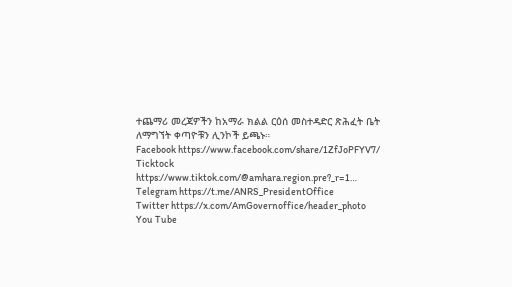ተጨማሪ መረጃዎችን ከአማራ ክልል ርዕሰ መስተዳድር ጽሕፈት ቤት ለማግኘት ቀጣዮቹን ሊንኮች ይጫኑ።
Facebook https://www.facebook.com/share/1ZfJoPFYV7/
Ticktock https://www.tiktok.com/@amhara.region.pre?_r=1…
Telegram https://t.me/ANRS_PresidentOffice
Twitter https://x.com/AmGovernoffice/header_photo
You Tube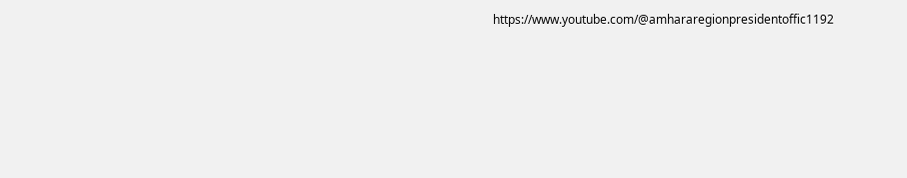https://www.youtube.com/@amhararegionpresidentoffic1192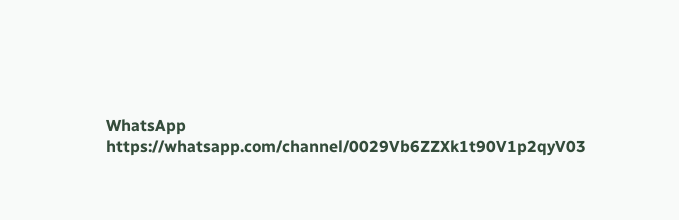WhatsApp https://whatsapp.com/channel/0029Vb6ZZXk1t90V1p2qyV03